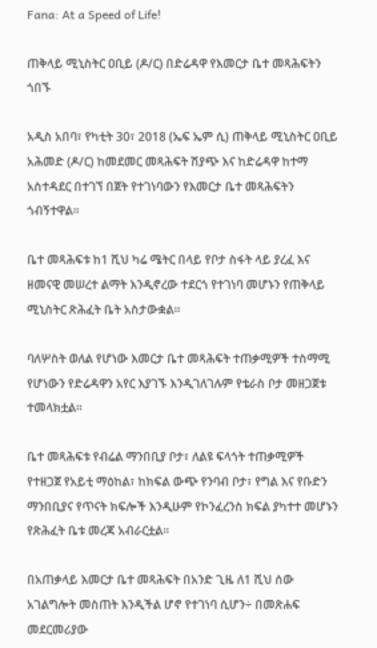Fana: At a Speed of Life!

ጠቅላይ ሚኒስትር ዐቢይ (ዶ/ር) በድሬዳዋ የእመርታ ቤተ መጻሕፍትን ጎበኙ

አዲስ አበባ፣ የካቲት 30፣ 2018 (ኤፍ ኤም ሲ) ጠቅላይ ሚኒስትር ዐቢይ አሕመድ (ዶ/ር) ከመደመር መጻሕፍት ሽያጭ እና ከድሬዳዋ ከተማ አስተዳደር በተገኘ በጀት የተገነባውን የእመርታ ቤተ መጻሕፍትን ጎብኝተዋል።

ቤተ መጻሕፍቱ ከ1 ሺህ ካሬ ሜትር በላይ የቦታ ስፋት ላይ ያረፈ እና ዘመናዊ መሠረተ ልማት እንዲኖረው ተደርጎ የተገነባ መሆኑን የጠቅላይ ሚኒስትር ጽሕፈት ቤት አስታውቋል።

ባለሦስት ወለል የሆነው እመርታ ቤተ መጻሕፍት ተጠቃሚዎች ተስማሚ የሆነውን የድሬዳዋን አየር እያገኙ እንዲገለገሉም የቴራስ ቦታ መዘጋጀቱ ተመላክቷል።

ቤተ መጻሕፍቱ የብሬል ማንበቢያ ቦታ፣ ለልዩ ፍላጎት ተጠቃሚዎች የተዘጋጀ የአይቲ ማዕከል፣ ከክፍል ውጭ የንባብ ቦታ፣ የግል እና የቡድን ማንበቢያና የጥናት ክፍሎች እንዲሁም የኮንፈረንስ ክፍል ያካተተ መሆኑን የጽሕፈት ቤቱ መረጃ አብራርቷል።

በአጠቃላይ እመርታ ቤተ መጻሕፍት በአንድ ጊዜ ለ1 ሺህ ሰው አገልግሎት መስጠት እንዲችል ሆኖ የተገነባ ሲሆን÷ በመጽሐፍ መደርመሪያው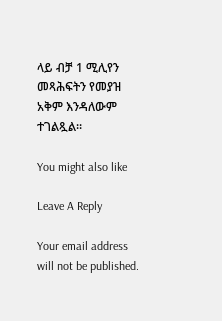ላይ ብቻ 1 ሚሊየን መጻሕፍትን የመያዝ አቅም እንዳለውም ተገልጿል።

You might also like

Leave A Reply

Your email address will not be published.